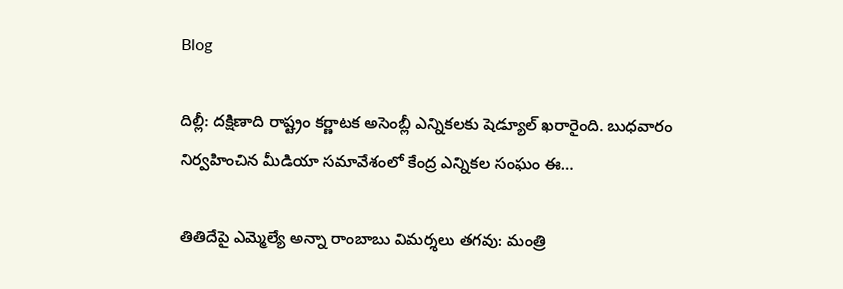Blog

దిల్లీ: దక్షిణాది రాష్ట్రం కర్ణాటక అసెంబ్లీ ఎన్నికలకు షెడ్యూల్‌ ఖరారైంది. బుధవారం నిర్వహించిన మీడియా సమావేశంలో కేంద్ర ఎన్నికల సంఘం ఈ…

తితిదేపై ఎమ్మెల్యే అన్నా రాంబాబు విమర్శలు తగవు: మంత్రి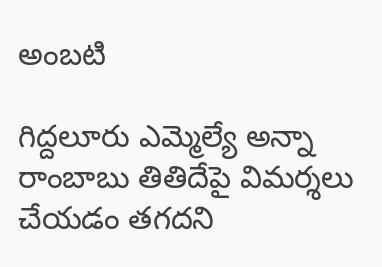అంబటి

గిద్దలూరు ఎమ్మెల్యే అన్నా రాంబాబు తితిదేపై విమర్శలు చేయడం తగదని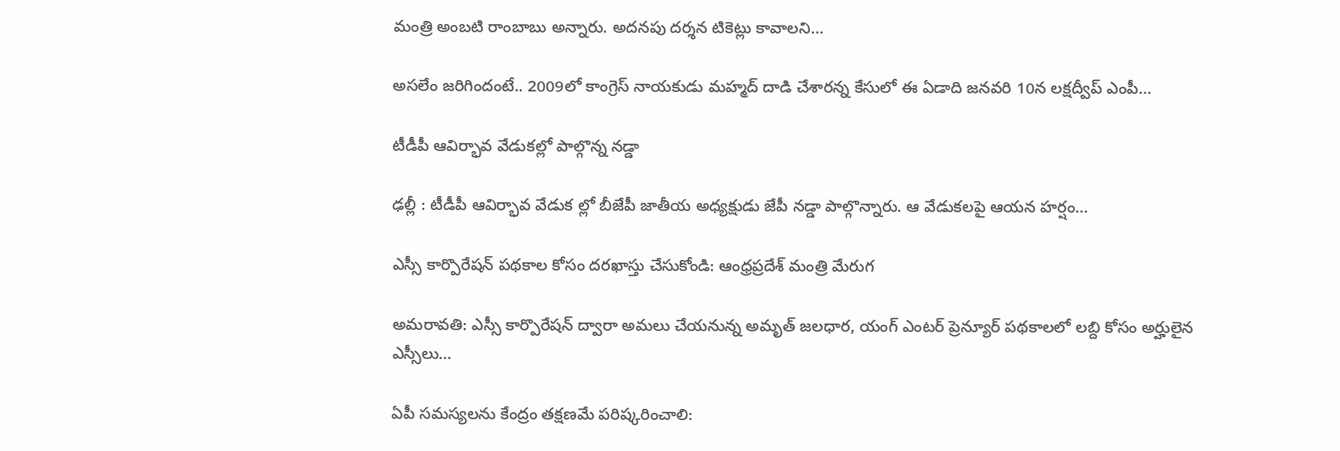మంత్రి అంబటి రాంబాబు అన్నారు. అదనపు దర్శన టికెట్లు కావాలని…

అసలేం జరిగిందంటే.. 2009లో కాంగ్రెస్‌ నాయకుడు మహ్మద్‌ దాడి చేశారన్న కేసులో ఈ ఏడాది జనవరి 10న లక్షద్వీప్‌ ఎంపీ…

టీడీపీ ఆవిర్భావ వేడుకల్లో పాల్గొన్న నడ్డా

ఢల్లీ : టీడీపీ ఆవిర్భావ వేడుక ల్లో బీజేపీ జాతీయ అధ్యక్షుడు జేపీ నడ్డా పాల్గొన్నారు. ఆ వేడుకలపై ఆయన హర్షం…

ఎస్సీ కార్పొరేషన్‌ పథకాల కోసం దరఖాస్తు చేసుకోండి: ఆంధ్రప్రదేశ్ మంత్రి మేరుగ

అమరావతి: ఎస్సీ కార్పొరేషన్‌ ద్వారా అమలు చేయనున్న అమృత్‌ జలధార, యంగ్‌ ఎంటర్‌ ప్రెన్యూర్‌ పథకాలలో లబ్ది కోసం అర్హులైన ఎస్సీలు…

ఏపీ సమస్యలను కేంద్రం తక్షణమే పరిష్కరించాలి: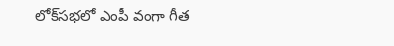లోక్‌సభలో ఎంపీ వంగా గీత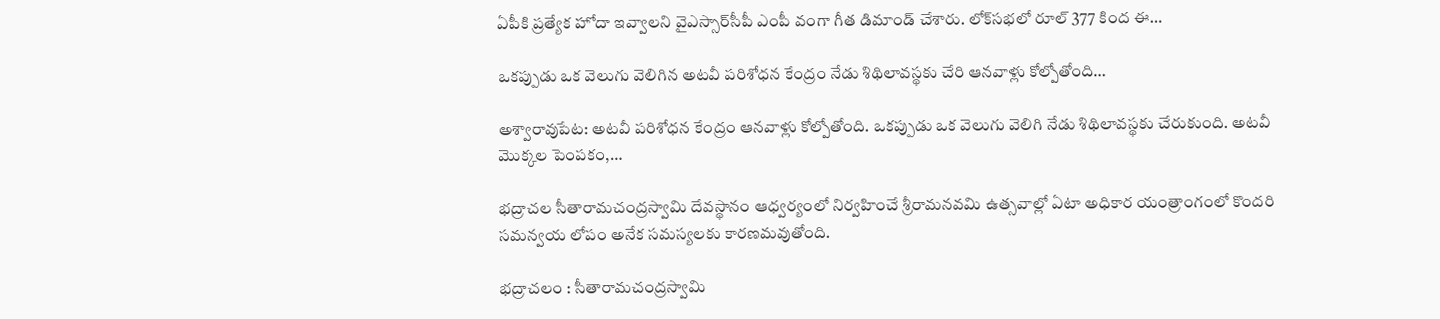ఏపీకి ప్రత్యేక హోదా ఇవ్వాలని వైఎస్సార్‌సీపీ ఎంపీ వంగా గీత డిమాండ్‌ చేశారు. లోక్‌సభలో రూల్‌ 377 కింద ఈ…

ఒకప్పుడు ఒక వెలుగు వెలిగిన అటవీ పరిశోధన కేంద్రం నేడు శిథిలావస్థకు చేరి ఆనవాళ్లు కోల్పోతోంది…

అశ్వారావుపేట: అటవీ పరిశోధన కేంద్రం ఆనవాళ్లు కోల్పోతోంది. ఒకప్పుడు ఒక వెలుగు వెలిగి నేడు శిథిలావస్థకు చేరుకుంది. అటవీ మొక్కల పెంపకం,…

భద్రాచల సీతారామచంద్రస్వామి దేవస్థానం ఆధ్వర్యంలో నిర్వహించే శ్రీరామనవమి ఉత్సవాల్లో ఏటా అధికార యంత్రాంగంలో కొందరి సమన్వయ లోపం అనేక సమస్యలకు కారణమవుతోంది.

భద్రాచలం : సీతారామచంద్రస్వామి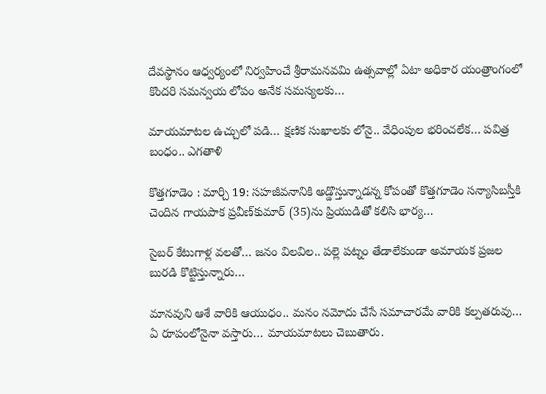దేవస్థానం ఆధ్వర్యంలో నిర్వహించే శ్రీరామనవమి ఉత్సవాల్లో ఏటా అధికార యంత్రాంగంలో కొందరి సమన్వయ లోపం అనేక సమస్యలకు…

మాయమాటల ఉచ్చులో పడి… క్షణిక సుఖాలకు లోనై.. వేధింపుల భరించలేక… పవిత్ర బంధం.. ఎగతాళి

కొత్తగూడెం : మార్చి 19: సహజీవనానికి అడ్డొస్తున్నాడన్న కోపంతో కొత్తగూడెం సన్యాసిబస్తీకి చెందిన గాయపాక ప్రవీణ్‌కుమార్‌ (35)ను ప్రియుడితో కలిసి భార్య…

సైబర్‌ కేటుగాళ్ల వలతో… జనం విలవిల.. పల్లె పట్నం తేడాలేకుండా అమాయక ప్రజల బురడి కొట్టిస్తున్నారు…

మానవుని ఆశే వారికి ఆయుధం.. మనం నమోదు చేసే సమాచారమే వారికి కల్పతరువు… ఏ రూపంలోనైనా వస్తారు… మాయమాటలు చెబుతారు.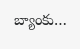బ్యాంకు…